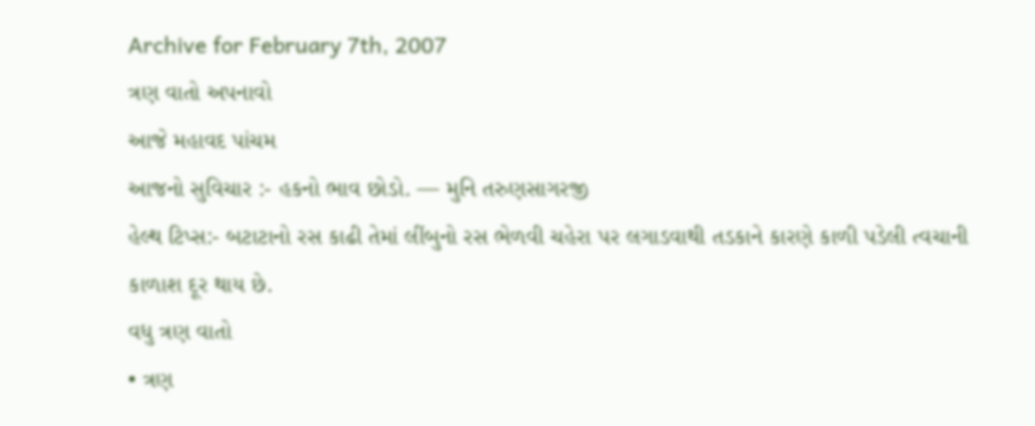Archive for February 7th, 2007
ત્રણ વાતો અપનાવો
આજે મહાવદ પાંચમ
આજનો સુવિચાર :- હકનો ભાવ છોડો. — મુનિ તરુણસાગરજી
હેલ્થ ટિપ્સ:- બટાટાનો રસ કાઢી તેમાં લીંબુનો રસ ભેળવી ચહેરા પર લગાડવાથી તડકાને કારણે કાળી પડેલી ત્વચાની કાળાશ દૂર થાય છે.
વધુ ત્રણ વાતો
• ત્રણ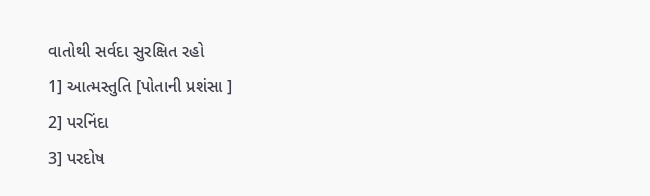વાતોથી સર્વદા સુરક્ષિત રહો
1] આત્મસ્તુતિ [પોતાની પ્રશંસા ]
2] પરનિંદા
3] પરદોષ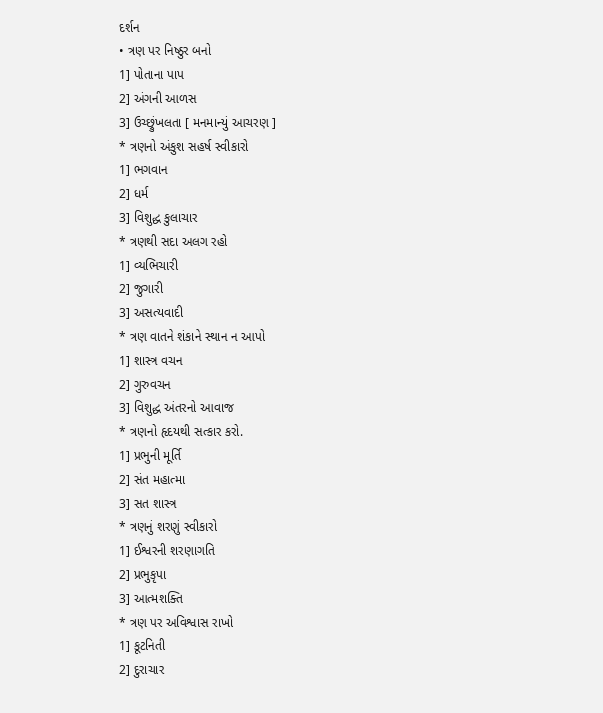દર્શન
• ત્રણ પર નિષ્ઠુર બનો
1] પોતાના પાપ
2] અંગની આળસ
3] ઉચ્છ્રુંખલતા [ મનમાન્યું આચરણ ]
* ત્રણનો અંકુશ સહર્ષ સ્વીકારો
1] ભગવાન
2] ધર્મ
3] વિશુદ્ધ કુલાચાર
* ત્રણથી સદા અલગ રહો
1] વ્યભિચારી
2] જુગારી
3] અસત્યવાદી
* ત્રણ વાતને શંકાને સ્થાન ન આપો
1] શાસ્ત્ર વચન
2] ગુરુવચન
3] વિશુદ્ધ અંતરનો આવાજ
* ત્રણનો હૃદયથી સત્કાર કરો.
1] પ્રભુની મૂર્તિ
2] સંત મહાત્મા
3] સત શાસ્ત્ર
* ત્રણનું શરણું સ્વીકારો
1] ઈશ્વરની શરણાગતિ
2] પ્રભુકૃપા
3] આત્મશક્તિ
* ત્રણ પર અવિશ્વાસ રાખો
1] કૂટનિતી
2] દુરાચાર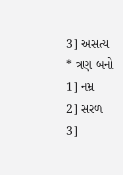3] અસત્ય
* ત્રણ બનો
1] નમ્ર
2] સરળ
3]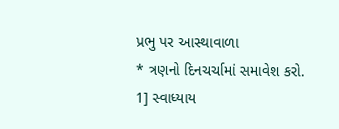પ્રભુ પર આસ્થાવાળા
* ત્રણનો દિનચર્ચામાં સમાવેશ કરો.
1] સ્વાધ્યાય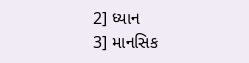2] ધ્યાન
3] માનસિક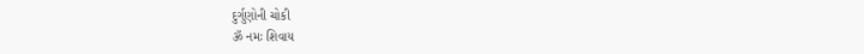દુર્ગુણોની ચોકી
ૐ નમઃ શિવાય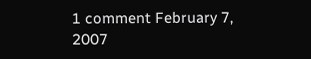1 comment February 7, 2007